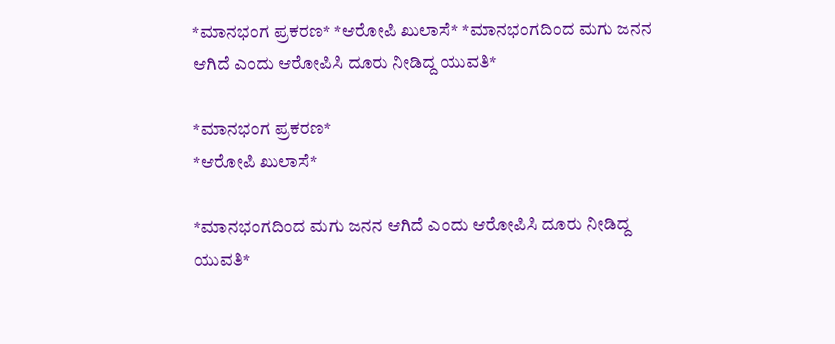*ಮಾನಭಂಗ ಪ್ರಕರಣ* *ಆರೋಪಿ ಖುಲಾಸೆ* *ಮಾನಭಂಗದಿಂದ ಮಗು ಜನನ ಆಗಿದೆ ಎಂದು ಆರೋಪಿಸಿ ದೂರು ನೀಡಿದ್ದ ಯುವತಿ*

*ಮಾನಭಂಗ ಪ್ರಕರಣ*
*ಆರೋಪಿ ಖುಲಾಸೆ*

*ಮಾನಭಂಗದಿಂದ ಮಗು ಜನನ ಆಗಿದೆ ಎಂದು ಆರೋಪಿಸಿ ದೂರು ನೀಡಿದ್ದ ಯುವತಿ*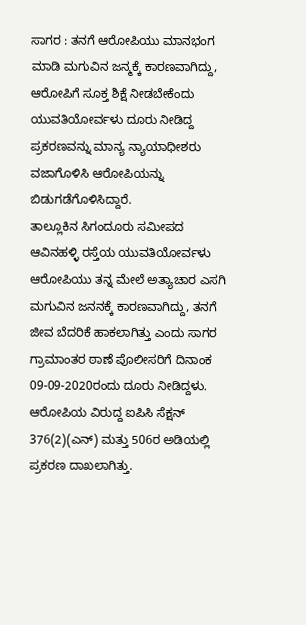ಸಾಗರ : ತನಗೆ ಆರೋಪಿಯು ಮಾನಭಂಗ ಮಾಡಿ ಮಗುವಿನ ಜನ್ಮಕ್ಕೆ ಕಾರಣವಾಗಿದ್ದು, ಆರೋಪಿಗೆ ಸೂಕ್ತ ಶಿಕ್ಷೆ ನೀಡಬೇಕೆಂದು ಯುವತಿಯೋರ್ವಳು ದೂರು ನೀಡಿದ್ದ ಪ್ರಕರಣವನ್ನು ಮಾನ್ಯ ನ್ಯಾಯಾಧೀಶರು ವಜಾಗೊಳಿಸಿ ಆರೋಪಿಯನ್ನು ಬಿಡುಗಡೆಗೊಳಿಸಿದ್ದಾರೆ.
ತಾಲ್ಲೂಕಿನ ಸಿಗಂದೂರು ಸಮೀಪದ ಆವಿನಹಳ್ಳಿ ರಸ್ತೆಯ ಯುವತಿಯೋರ್ವಳು ಆರೋಪಿಯು ತನ್ನ ಮೇಲೆ ಅತ್ಯಾಚಾರ ಎಸಗಿ ಮಗುವಿನ ಜನನಕ್ಕೆ ಕಾರಣವಾಗಿದ್ದು, ತನಗೆ ಜೀವ ಬೆದರಿಕೆ ಹಾಕಲಾಗಿತ್ತು ಎಂದು ಸಾಗರ ಗ್ರಾಮಾಂತರ ಠಾಣೆ ಪೊಲೀಸರಿಗೆ ದಿನಾಂಕ 09-09-2020ರಂದು ದೂರು ನೀಡಿದ್ದಳು.
ಆರೋಪಿಯ ವಿರುದ್ದ ಐಪಿಸಿ ಸೆಕ್ಷನ್ 376(2)(ಎನ್) ಮತ್ತು 506ರ ಅಡಿಯಲ್ಲಿ ಪ್ರಕರಣ ದಾಖಲಾಗಿತ್ತು.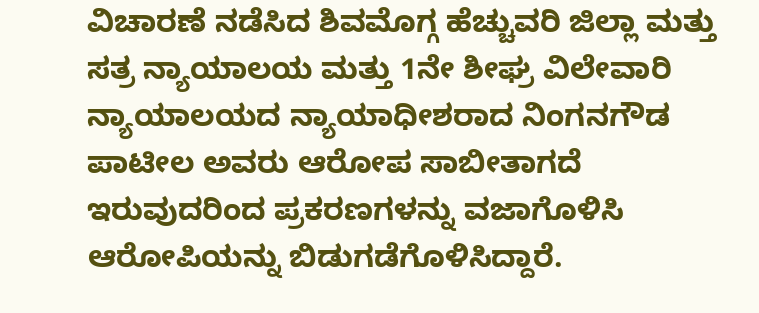ವಿಚಾರಣೆ ನಡೆಸಿದ ಶಿವಮೊಗ್ಗ ಹೆಚ್ಚುವರಿ ಜಿಲ್ಲಾ ಮತ್ತು ಸತ್ರ ನ್ಯಾಯಾಲಯ ಮತ್ತು 1ನೇ ಶೀಘ್ರ ವಿಲೇವಾರಿ ನ್ಯಾಯಾಲಯದ ನ್ಯಾಯಾಧೀಶರಾದ ನಿಂಗನಗೌಡ ಪಾಟೀಲ ಅವರು ಆರೋಪ ಸಾಬೀತಾಗದೆ ಇರುವುದರಿಂದ ಪ್ರಕರಣಗಳನ್ನು ವಜಾಗೊಳಿಸಿ ಆರೋಪಿಯನ್ನು ಬಿಡುಗಡೆಗೊಳಿಸಿದ್ದಾರೆ.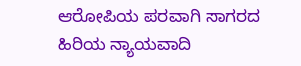ಆರೋಪಿಯ ಪರವಾಗಿ ಸಾಗರದ ಹಿರಿಯ ನ್ಯಾಯವಾದಿ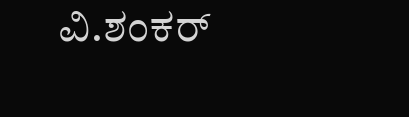ವಿ.ಶಂಕರ್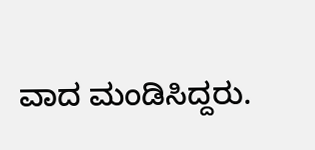ವಾದ ಮಂಡಿಸಿದ್ದರು.